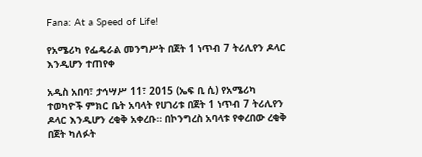Fana: At a Speed of Life!

የአሜሪካ የፌዴራል መንግሥት በጀት 1 ነጥብ 7 ትሪሊየን ዶላር እንዲሆን ተጠየቀ

አዲስ አበባ፣ ታኅሣሥ 11፣ 2015 (ኤፍ ቢ ሲ) የአሜሪካ ተወካዮች ምክር ቤት አባላት የሀገሪቱ በጀት 1 ነጥብ 7 ትሪሊየን ዶላር እንዲሆን ረቂቅ አቀረቡ። በኮንግረስ አባላቱ የቀረበው ረቂቅ በጀት ካለፉት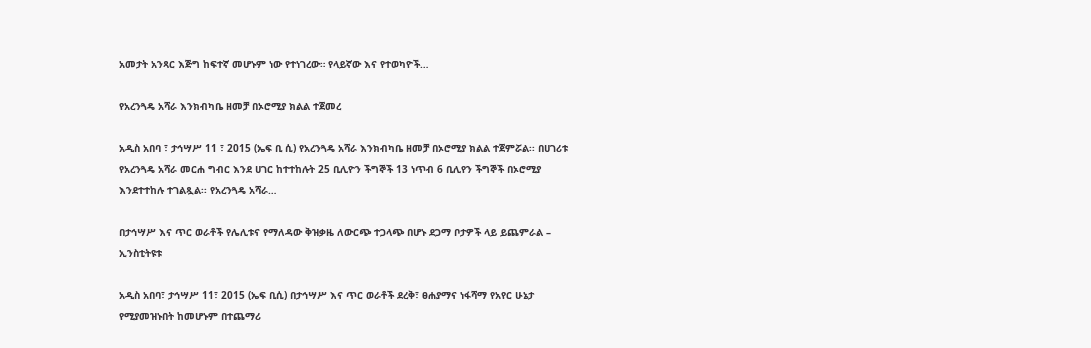አመታት አንጻር እጅግ ከፍተኛ መሆኑም ነው የተነገረው። የላይኛው እና የተወካዮች…

የአረንጓዴ አሻራ እንክብካቤ ዘመቻ በኦሮሚያ ክልል ተጀመረ

አዲስ አበባ ፣ ታኅሣሥ 11 ፣ 2015 (ኤፍ ቢ ሲ) የአረንጓዴ አሻራ እንክብካቤ ዘመቻ በኦሮሚያ ክልል ተጀምሯል፡፡ በሀገሪቱ የአረንጓዴ አሻራ መርሐ ግብር እንደ ሀገር ከተተከሉት 25 ቢሊዮን ችግኞች 13 ነጥብ 6 ቢሊየን ችግኞች በኦሮሚያ እንደተተከሉ ተገልጿል፡፡ የአረንጓዴ አሻራ…

በታኅሣሥ እና ጥር ወራቶች የሌሊቱና የማለዳው ቅዝቃዜ ለውርጭ ተጋላጭ በሆኑ ደጋማ ቦታዎች ላይ ይጨምራል – ኢንስቲትዩቱ

አዲስ አበባ፣ ታኅሣሥ 11፣ 2015 (ኤፍ ቢሲ) በታኅሣሥ እና ጥር ወራቶች ደረቅ፣ ፀሐያማና ነፋሻማ የአየር ሁኔታ የሚያመዝኑበት ከመሆኑም በተጨማሪ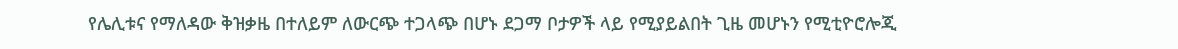የሌሊቱና የማለዳው ቅዝቃዜ በተለይም ለውርጭ ተጋላጭ በሆኑ ደጋማ ቦታዎች ላይ የሚያይልበት ጊዜ መሆኑን የሚቲዮሮሎጂ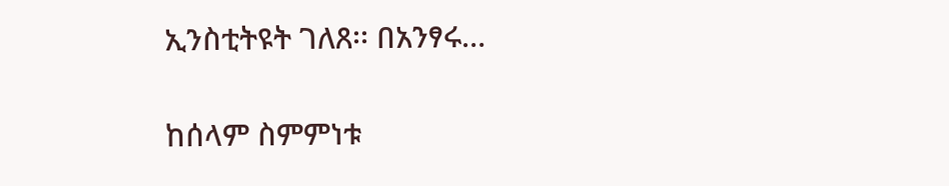ኢንስቲትዩት ገለጸ፡፡ በአንፃሩ…

ከሰላም ስምምነቱ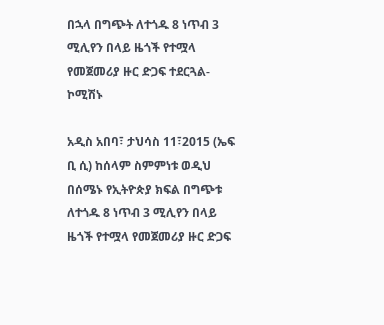በኋላ በግጭት ለተጎዱ 8 ነጥብ 3 ሚሊየን በላይ ዜጎች የተሟላ የመጀመሪያ ዙር ድጋፍ ተደርጓል-ኮሚሽኑ

አዲስ አበባ፣ ታህሳስ 11፣2015 (ኤፍ ቢ ሲ) ከሰላም ስምምነቱ ወዲህ በሰሜኑ የኢትዮጵያ ክፍል በግጭቱ ለተጎዱ 8 ነጥብ 3 ሚሊየን በላይ ዜጎች የተሟላ የመጀመሪያ ዙር ድጋፍ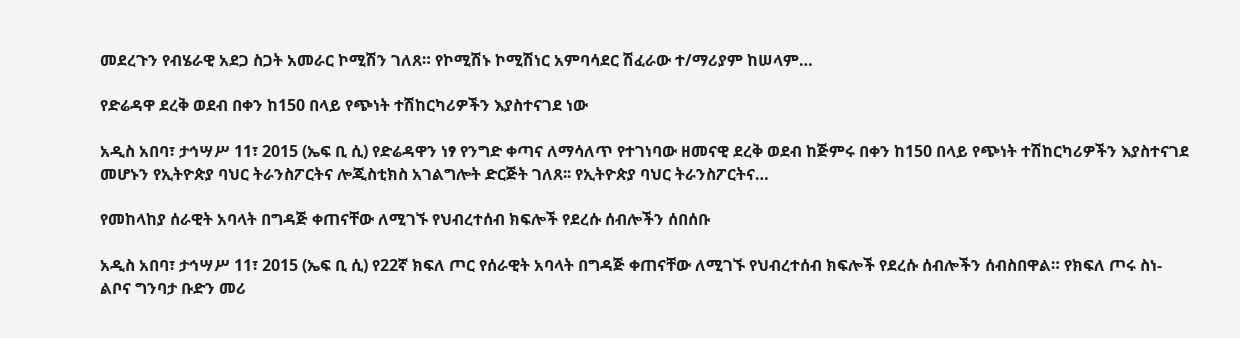መደረጉን የብሄራዊ አደጋ ስጋት አመራር ኮሚሽን ገለጸ። የኮሚሽኑ ኮሚሽነር አምባሳደር ሽፈራው ተ/ማሪያም ከሠላም…

የድሬዳዋ ደረቅ ወደብ በቀን ከ150 በላይ የጭነት ተሽከርካሪዎችን እያስተናገደ ነው

አዲስ አበባ፣ ታኅሣሥ 11፣ 2015 (ኤፍ ቢ ሲ) የድሬዳዋን ነፃ የንግድ ቀጣና ለማሳለጥ የተገነባው ዘመናዊ ደረቅ ወደብ ከጅምሩ በቀን ከ150 በላይ የጭነት ተሽከርካሪዎችን እያስተናገደ መሆኑን የኢትዮጵያ ባህር ትራንስፖርትና ሎጂስቲክስ አገልግሎት ድርጅት ገለጸ፡፡ የኢትዮጵያ ባህር ትራንስፖርትና…

የመከላከያ ሰራዊት አባላት በግዳጅ ቀጠናቸው ለሚገኙ የህብረተሰብ ክፍሎች የደረሱ ሰብሎችን ሰበሰቡ

አዲስ አበባ፣ ታኅሣሥ 11፣ 2015 (ኤፍ ቢ ሲ) የ22ኛ ክፍለ ጦር የሰራዊት አባላት በግዳጅ ቀጠናቸው ለሚገኙ የህብረተሰብ ክፍሎች የደረሱ ሰብሎችን ሰብስበዋል። የክፍለ ጦሩ ስነ-ልቦና ግንባታ ቡድን መሪ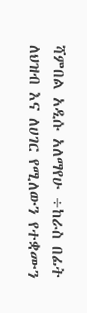ሻምበል አዲሱ አለማየሁ ÷ከራስ በፊት ለህዝብ እና ለሀገር የሚለውን የተቋሙን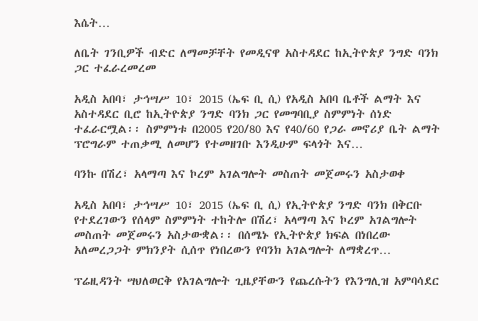እሴት…

ለቤት ገንቢዎች ብድር ለማመቻቸት የመዲናዋ አስተዳደር ከኢትዮጵያ ንግድ ባንክ ጋር ተፈራረመረመ

አዲስ አበባ፣ ታኅሣሥ 10፣ 2015 (ኤፍ ቢ ሲ) የአዲስ አበባ ቤቶች ልማት እና አስተዳደር ቢሮ ከኢትዮጵያ ንግድ ባንክ ጋር የመግባቢያ ስምምነት ሰነድ ተፈራርሟል፡፡ ስምምነቱ በ2005 የ20/80 እና የ40/60 የጋራ መኖሪያ ቤት ልማት ፕሮግራም ተጠቃሚ ለመሆን የተመዘገቡ እንዲሁም ፍላጎት እና…

ባንኩ በሽረ፣ አላማጣ እና ኮረም አገልግሎት መስጠት መጀመሩን አስታወቀ

አዲስ አበባ፣ ታኅሣሥ 10፣ 2015 (ኤፍ ቢ ሲ) የኢትዮጵያ ንግድ ባንክ በቅርቡ የተደረገውን የሰላም ስምምነት ተከትሎ በሽረ፣ አላማጣ እና ኮረም አገልግሎት መስጠት መጀመሩን አስታውቋል፡፡ በሰሜኑ የኢትዮጵያ ክፍል በነበረው አለመረጋጋት ምክንያት ሲሰጥ የነበረውን የባንክ አገልግሎት ለማቋረጥ…

ፕሬዚዳንት ሣህለወርቅ የአገልግሎት ጊዜያቸውን የጨረሱትን የእንግሊዝ አምባሳደር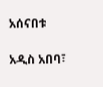አሰናበቱ

አዲስ አበባ፣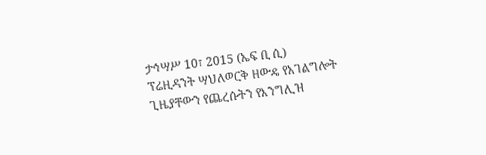ታኅሣሥ 10፣ 2015 (ኤፍ ቢ ሲ) ፕሬዚዳንት ሣህለወርቅ ዘውዴ የአገልግሎት ጊዜያቸውን የጨረሱትን የእንግሊዝ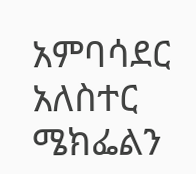አምባሳደር አለስተር ሜክፌልን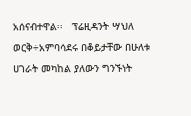አሰናብተዋል፡፡   ፕሬዚዳንት ሣህለ ወርቅ÷አምባሳደሩ በቆይታቸው በሁለቱ ሀገራት መካከል ያለውን ግንኙነት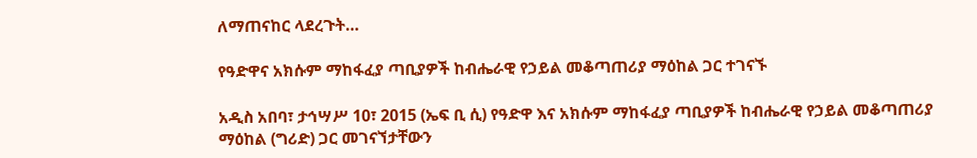ለማጠናከር ላደረጉት…

የዓድዋና አክሱም ማከፋፈያ ጣቢያዎች ከብሔራዊ የኃይል መቆጣጠሪያ ማዕከል ጋር ተገናኙ

አዲስ አበባ፣ ታኅሣሥ 10፣ 2015 (ኤፍ ቢ ሲ) የዓድዋ እና አክሱም ማከፋፈያ ጣቢያዎች ከብሔራዊ የኃይል መቆጣጠሪያ ማዕከል (ግሪድ) ጋር መገናኘታቸውን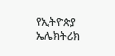የኢትዮጵያ ኤሌክትሪክ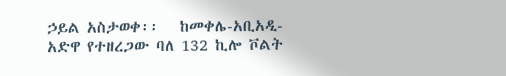ኃይል አስታወቀ፡፡   ከመቀሌ-አቢአዲ-አድዋ የተዘረጋው ባለ 132 ኪሎ ቮልት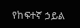የከፍተኛ ኃይል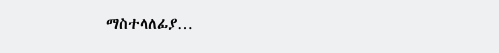ማስተላለፊያ…